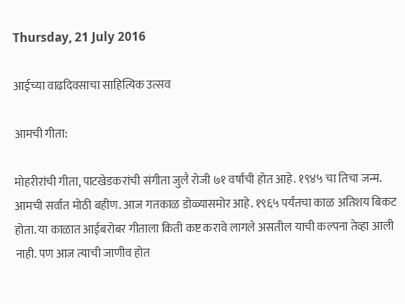Thursday, 21 July 2016

आईच्या वाढदिवसाचा साहित्यिक उत्सव

आमची गीता:

मोहरीरांची गीता, पाटखेडकरांची संगीता जुलै रोजी ७१ वर्षांची होत आहे. १९४५ चा तिचा जन्म. आमची सर्वात मोठी बहीण. आज गतकाळ डोळ्यासमोर आहे. १९६५ पर्यंतचा काळ अतिशय बिकट होता. या काळात आईबरोबर गीताला किती कष्ट करावे लागले असतील याची कल्पना तेव्हा आली नाही. पण आज त्याची जाणीव होत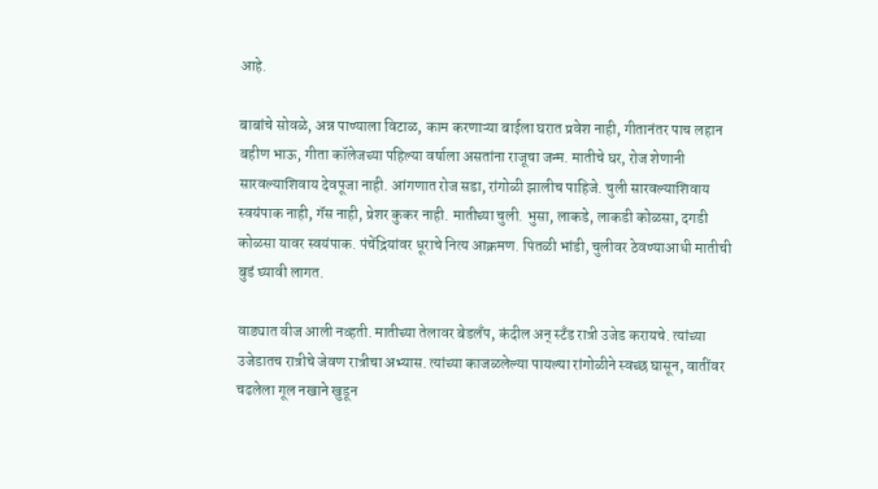आहे.

बाबांचे सोवळे, अन्न पाण्याला विटाळ, काम करणाऱ्या बाईला घरात प्रवेश नाही, गीतानंतर पाच लहान बहीण भाऊ, गीता कॉलेजच्या पहिल्या वर्षाला असतांना राजूचा जन्म. मातीचे घर, रोज शेणानी सारवल्याशिवाय देवपूजा नाही. आंगणात रोज सडा, रांगोळी झालीच पाहिजे. चुली सारवल्याशिवाय स्वयंपाक नाही, गॅस नाही, प्रेशर कुकर नाही. मातीच्या चुली. भुसा, लाकडे, लाकडी कोळसा, दगडी कोळसा यावर स्वयंपाक. पंचेंद्रियांवर धूराचे नित्य आक्रमण. पितळी भांडी, चुलीवर ठेवण्याआधी मातीची बुडं घ्यावी लागत.

वाड्यात वीज आली नव्हती. मातीच्या तेलावर बेडलँप, कंदील अन् स्टँड रात्री उजेड करायचे. त्यांच्या उजेडातच रात्रीचे जेवण रात्रीचा अभ्यास. त्यांच्या काजळलेल्या पायल्या रांगोळीने स्वच्छ घासून, वातींवर चढलेला गूल नखाने खुडून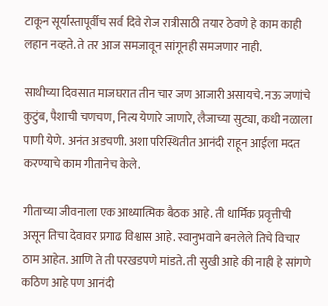टाकून सूर्यास्तापूर्वीच सर्व दिवे रोज रात्रीसाठी तयार ठेवणे हे काम काही लहान नव्हते. ते तर आज समजावून सांगूनही समजणार नाही.

साथीच्या दिवसात माजघरात तीन चार जण आजारी असायचे. नऊ जणांचे कुटुंब, पैशाची चणचण, नित्य येणारे जाणारे, लैजाच्या सुट्या, कधी नळाला पाणी येणे. अनंत अडचणी. अशा परिस्थितीत आनंदी राहून आईला मदत करण्याचे काम गीतानेच केले.

गीताच्या जीवनाला एक आध्यात्मिक बैठक आहे. ती धार्मिक प्रवृत्तीची असून तिचा देवावर प्रगाढ विश्वास आहे. स्वानुभवाने बनलेले तिचे विचार ठाम आहेत. आणि ते ती परखडपणे मांडते. ती सुखी आहे की नाही हे सांगणे कठिण आहे पण आनंदी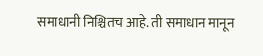समाधानी निश्चितच आहे. ती समाधान मानून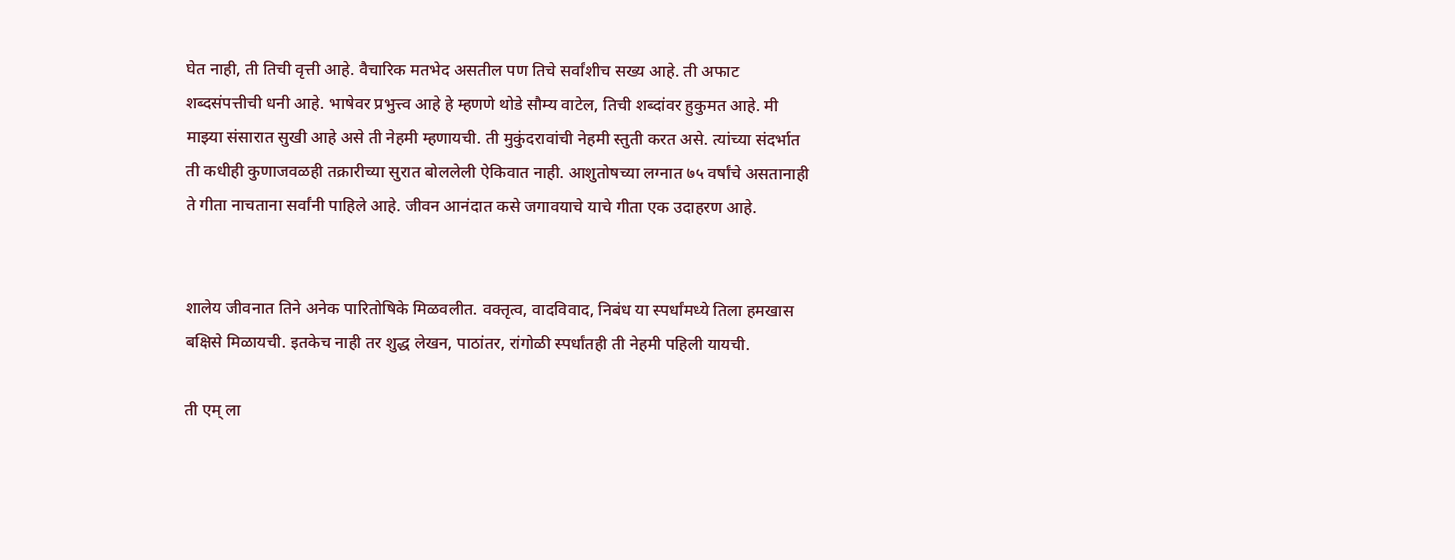घेत नाही, ती तिची वृत्ती आहे. वैचारिक मतभेद असतील पण तिचे सर्वांशीच सख्य आहे. ती अफाट शब्दसंपत्तीची धनी आहे. भाषेवर प्रभुत्त्व आहे हे म्हणणे थोडे सौम्य वाटेल, तिची शब्दांवर हुकुमत आहे. मी माझ्या संसारात सुखी आहे असे ती नेहमी म्हणायची. ती मुकुंदरावांची नेहमी स्तुती करत असे. त्यांच्या संदर्भात ती कधीही कुणाजवळही तक्रारीच्या सुरात बोललेली ऐकिवात नाही. आशुतोषच्या लग्नात ७५ वर्षांचे असतानाही ते गीता नाचताना सर्वांनी पाहिले आहे. जीवन आनंदात कसे जगावयाचे याचे गीता एक उदाहरण आहे.


शालेय जीवनात तिने अनेक पारितोषिके मिळवलीत. वक्तृत्व, वादविवाद, निबंध या स्पर्धांमध्ये तिला हमखास बक्षिसे मिळायची. इतकेच नाही तर शुद्ध लेखन, पाठांतर, रांगोळी स्पर्धांतही ती नेहमी पहिली यायची.

ती एम् ला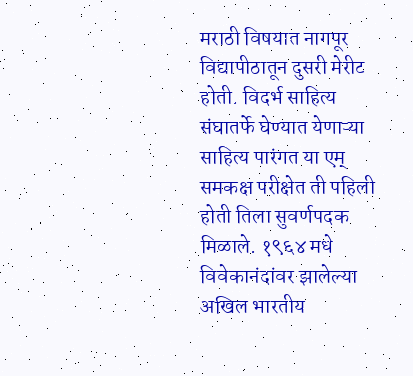मराठी विषयात नागपूर विद्यापीठातून दुसरी मेरीट होती. विदर्भ साहित्य संघातर्फे घेण्यात येणाऱ्या साहित्य पारंगत या एम् समकक्ष परीक्षेत ती पहिली होती तिला सुवर्णपदक मिळाले. १९६४ मधे विवेकानंदांवर झालेल्या अखिल भारतीय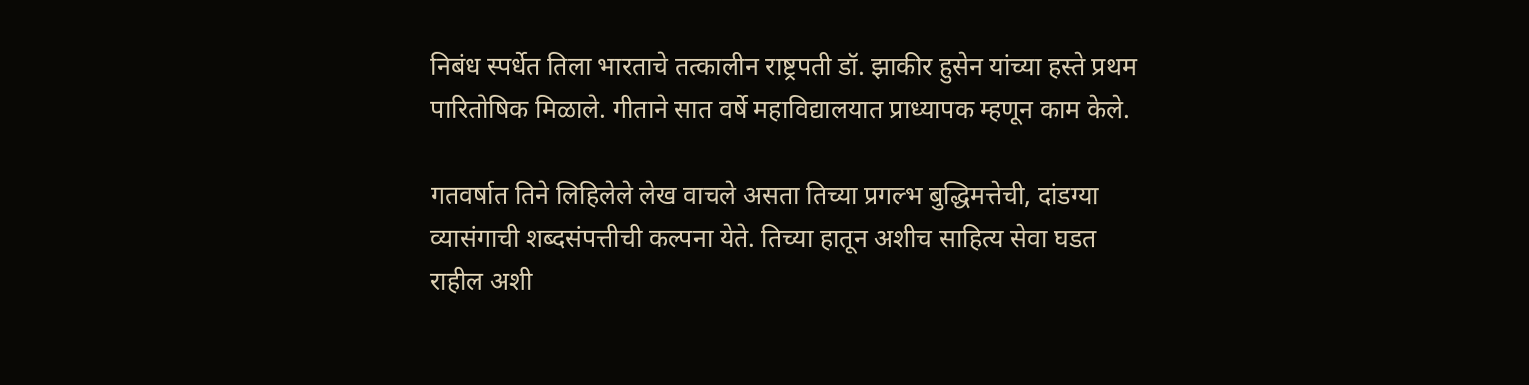निबंध स्पर्धेत तिला भारताचे तत्कालीन राष्ट्रपती डॉ. झाकीर हुसेन यांच्या हस्ते प्रथम पारितोषिक मिळाले. गीताने सात वर्षे महाविद्यालयात प्राध्यापक म्हणून काम केले.

गतवर्षात तिने लिहिलेले लेख वाचले असता तिच्या प्रगल्भ बुद्धिमत्तेची, दांडग्या व्यासंगाची शब्दसंपत्तीची कल्पना येते. तिच्या हातून अशीच साहित्य सेवा घडत राहील अशी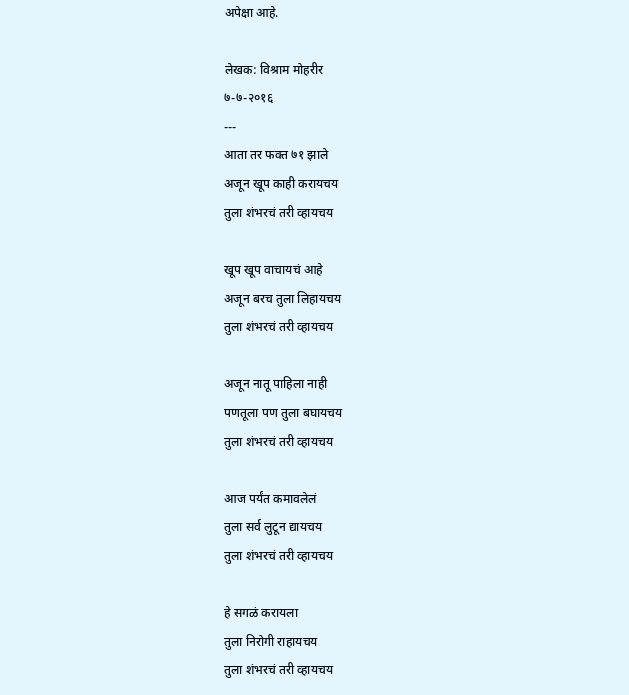अपेक्षा आहे.

लेखक: विश्राम मोहरीर
७-७-२०१६
---
आता तर फक्त ७१ झाले
अजून खूप काही करायचय
तुला शंभरचं तरी व्हायचय

खूप खूप वाचायचं आहे
अजून बरच तुला लिहायचय
तुला शंभरचं तरी व्हायचय

अजून नातू पाहिला नाही
पणतूला पण तुला बघायचय
तुला शंभरचं तरी व्हायचय

आज पर्यंत कमावलेलं
तुला सर्व लुटून द्यायचय
तुला शंभरचं तरी व्हायचय

हे सगळं करायला
तुला निरोगी राहायचय
तुला शंभरचं तरी व्हायचय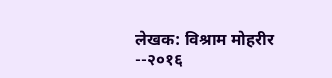लेखक: विश्राम मोहरीर
--२०१६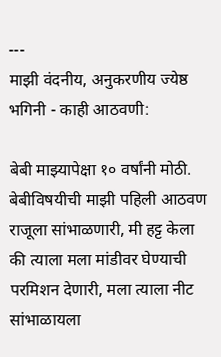---
माझी वंदनीय, अनुकरणीय ज्येष्ठ भगिनी - काही आठवणी:

बेबी माझ्यापेक्षा १० वर्षांनी मोठी. बेबीविषयीची माझी पहिली आठवण राजूला सांभाळणारी, मी हट्ट केला की त्याला मला मांडीवर घेण्याची परमिशन देणारी, मला त्याला नीट सांभाळायला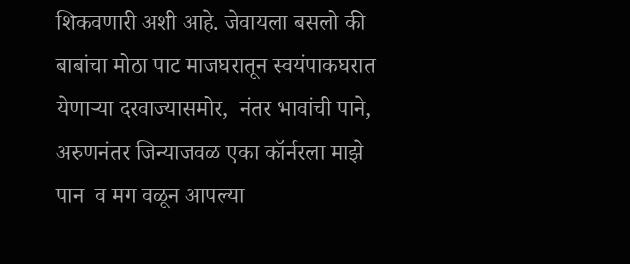शिकवणारी अशी आहे. जेवायला बसलो की बाबांचा मोठा पाट माजघरातून स्वयंपाकघरात येणाऱ्या दरवाज्यासमोर,  नंतर भावांची पाने, अरुणनंतर जिन्याजवळ एका कॉर्नरला माझे पान  व मग वळून आपल्या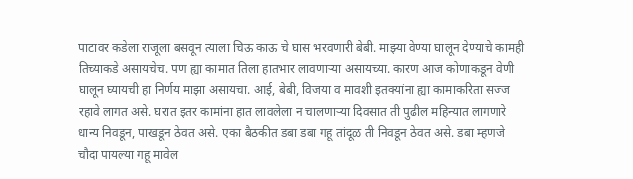पाटावर कडेला राजूला बसवून त्याला चिऊ काऊ चे घास भरवणारी बेबी. माझ्या वेण्या घालून देण्याचे कामही तिच्याकडे असायचेच. पण ह्या कामात तिला हातभार लावणाऱ्या असायच्या. कारण आज कोणाकडून वेणी घालून घ्यायची हा निर्णय माझा असायचा. आई, बेबी, विजया व मावशी इतक्यांना ह्या कामाकरिता सज्ज रहावे लागत असे. घरात इतर कामांना हात लावलेला न चालणाऱ्या दिवसात ती पुढील महिन्यात लागणारे धान्य निवडून, पाखडून ठेवत असे. एका बैठकीत डबा डबा गहू तांदूळ ती निवडून ठेवत असे. डबा म्हणजे चौदा पायल्या गहू मावेल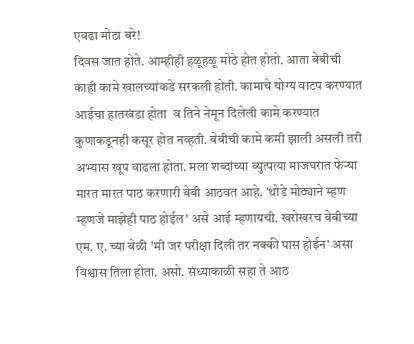एवढा मोठा बरे!
दिवस जात होते. आम्हीही हळूहळू मोठे होत होतो. आता बेबीची काही कामे खालच्यांकडे सरकली होती. कामाचे योग्य वाटप करण्यात आईचा हातखंडा होता  व तिने नेमून दिलेली कामे करण्यात कुणाकडूनही कसूर होत नव्हती. बेबीची कामे कमी झाली असली तरी अभ्यास खूप वाढला होता. मला शब्दांच्या व्युत्पत्या माजघरात फेऱ्या मारत मारत पाठ करणारी बेबी आठवत आहे. 'थोडे मोठ्याने म्हण म्हणजे माझेही पाठ होईल' असे आई म्हणायची. खरोखरच बेबीच्या एम. ए. च्या वेळी 'मी जर परीक्षा दिली तर नक्की पास होईन' असा विश्वास तिला होता. असो. संध्याकाळी सहा ते आठ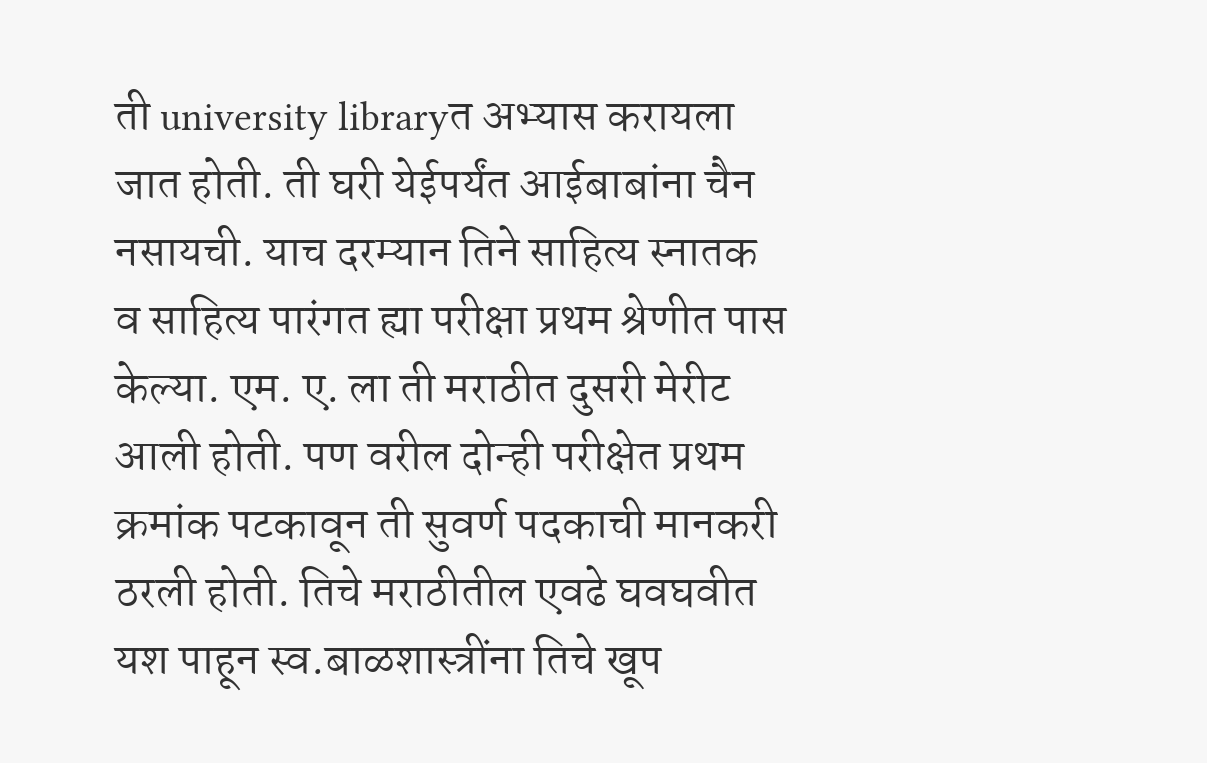ती university libraryत अभ्यास करायला जात होती. ती घरी येईपर्यंत आईबाबांना चैन नसायची. याच दरम्यान तिने साहित्य स्नातक व साहित्य पारंगत ह्या परीक्षा प्रथम श्रेणीत पास केल्या. एम. ए. ला ती मराठीत दुसरी मेरीट आली होती. पण वरील दोन्ही परीक्षेत प्रथम क्रमांक पटकावून ती सुवर्ण पदकाची मानकरी ठरली होती. तिचे मराठीतील एवढे घवघवीत यश पाहून स्व.बाळशास्त्रींना तिचे खूप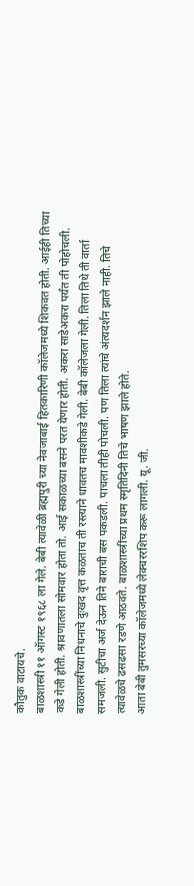कौतुक वाटायचे.
बाळशास्त्री ११ ऑगस्ट १९६८ ला गेले. बेबी त्यावेळी ब्रह्मपुरी च्या नेवजाबाई हितकारिणी कॉलेजमध्ये शिकवत होती. आईही तिच्या कडे गेली होती. श्रावणातला सोमवार होता तो. आई सकाळच्या बसने परत येणार होती. अकरा साडेअकरा पर्यंत ती पोहोचली. बाळशास्त्रींच्या निधनाचे दुःखद वृत्त कळताच ती रस्त्याने धावतच मावशीकडे गेली. बेबी कॉलेजला गेली. तिला तिथे ती वार्ता समजली. सुटीचा अर्ज देऊन तिने बाराची बस पकडली. पाचला तीही पोचली. पण तिला त्यांचे अंत्यदर्शन झाले नाही. तिचे त्यावेळचे ढसढसा रडणे आठवते. बाळशास्त्रींच्या प्रथम स्मृतिदिनी तिचे भाषण झाले होते.
आता बेबी तुमसरच्या कॉलेजमध्ये लेक्चररशिप करू लागली. यू. जी.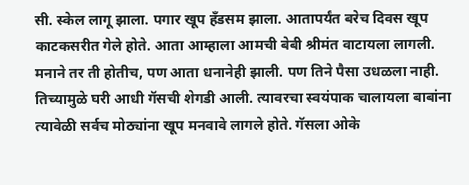सी. स्केल लागू झाला. पगार खूप हँडसम झाला. आतापर्यंत बरेच दिवस खूप काटकसरीत गेले होते. आता आम्हाला आमची बेबी श्रीमंत वाटायला लागली.  मनाने तर ती होतीच, पण आता धनानेही झाली. पण तिने पैसा उधळला नाही.  तिच्यामुळे घरी आधी गॅसची शेगडी आली. त्यावरचा स्वयंपाक चालायला बाबांना त्यावेळी सर्वच मोठ्यांना खूप मनवावे लागले होते. गॅसला ओके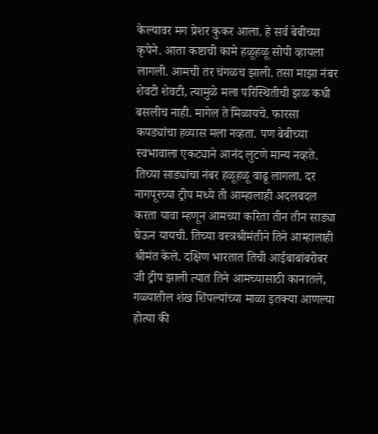केल्यावर मग प्रेशर कुकर आला. हे सर्व बेबीच्या कृपेने. आता कष्टाची कामे हळूहळू सोपी व्हायला लागली. आमची तर चंगळच झाली. तसा माझा नंबर शेवटी शेवटी, त्यामुळे मला परिस्थितीची झळ कधी बसलीच नाही. मागेल ते मिळायचे. फारसा कपड्यांचा हव्यास मला नव्हता. पण बेबीच्या स्वभावाला एकट्याने आनंद लुटणे मान्य नव्हते. तिच्या साड्यांचा नंबर हळूहळू वाढू लागला. दर नागपूरच्या ट्रीप मध्ये ती आम्हालाही अदलबदल करता यावा म्हणून आमच्या करिता तीन तीन साड्या घेऊन यायची. तिच्या वस्त्रश्रीमंतीने तिने आम्हालाही श्रीमंत केले. दक्षिण भारतात तिची आईबाबांबरोबर जी ट्रीप झाली त्यात तिने आमच्यासाठी कानातले, गळ्यातील शंख शिंपल्यांच्या माळा इतक्या आणल्या होत्या की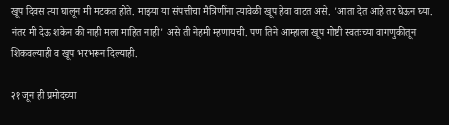खूप दिवस त्या घालून मी मटकत होते. माझ्या या संपत्तीचा मैत्रिणींना त्यावेळी खूप हेवा वाटत असे. 'आता देत आहे तर घेऊन घ्या. नंतर मी देऊ शकेन की नाही मला माहित नाही' असे ती नेहमी म्हणायची. पण तिने आम्हाला खूप गोष्टी स्वतःच्या वागणुकीतून शिकवल्याही व खूप भरभरून दिल्याही.

२१ जून ही प्रमोदच्या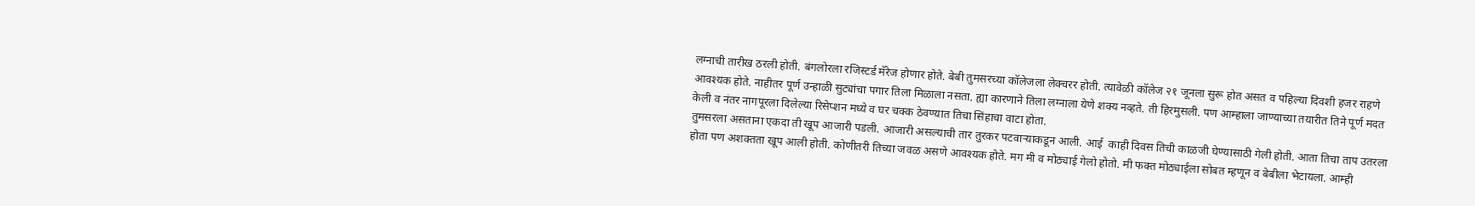लग्नाची तारीख ठरली होती. बंगलोरला रजिस्टर्ड मॅरेज होणार होते. बेबी तुमसरच्या कॉलेजला लेक्चरर होती. त्यावेळी कॉलेज २१ जूनला सुरू होत असत व पहिल्या दिवशी हजर राहणे आवश्यक होते. नाहीतर पूर्ण उन्हाळी सुट्यांचा पगार तिला मिळाला नसता. ह्या कारणाने तिला लग्नाला येणे शक्य नव्हते. ती हिरमुसली. पण आम्हाला जाण्याच्या तयारीत तिने पूर्ण मदत केली व नंतर नागपूरला दिलेल्या रिसेप्शन मध्ये व घर चक्क ठेवण्यात तिचा सिंहाचा वाटा होता.
तुमसरला असताना एकदा ती खूप आजारी पडली. आजारी असल्याची तार तुरकर पटवाऱ्याकडून आली. आई  काही दिवस तिची काळजी घेण्यासाठी गेली होती. आता तिचा ताप उतरला होता पण अशक्तता खूप आली होती. कोणीतरी तिच्या जवळ असणे आवश्यक होते. मग मी व मोठ्याई गेलो होतो. मी फक्त मोठ्याईला सोबत म्हणून व बेबीला भेटायला. आम्ही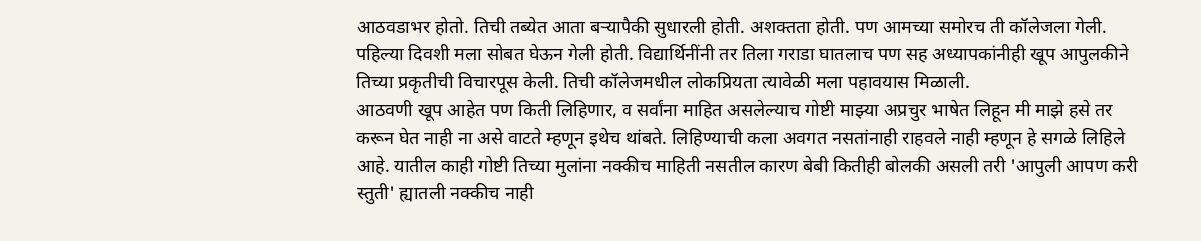आठवडाभर होतो. तिची तब्येत आता बऱ्यापैकी सुधारली होती. अशक्तता होती. पण आमच्या समोरच ती कॉलेजला गेली. पहिल्या दिवशी मला सोबत घेऊन गेली होती. विद्यार्थिनींनी तर तिला गराडा घातलाच पण सह अध्यापकांनीही खूप आपुलकीने तिच्या प्रकृतीची विचारपूस केली. तिची कॉलेजमधील लोकप्रियता त्यावेळी मला पहावयास मिळाली.
आठवणी खूप आहेत पण किती लिहिणार, व सर्वांना माहित असलेल्याच गोष्टी माझ्या अप्रचुर भाषेत लिहून मी माझे हसे तर करून घेत नाही ना असे वाटते म्हणून इथेच थांबते. लिहिण्याची कला अवगत नसतांनाही राहवले नाही म्हणून हे सगळे लिहिले आहे. यातील काही गोष्टी तिच्या मुलांना नक्कीच माहिती नसतील कारण बेबी कितीही बोलकी असली तरी 'आपुली आपण करी स्तुती' ह्यातली नक्कीच नाही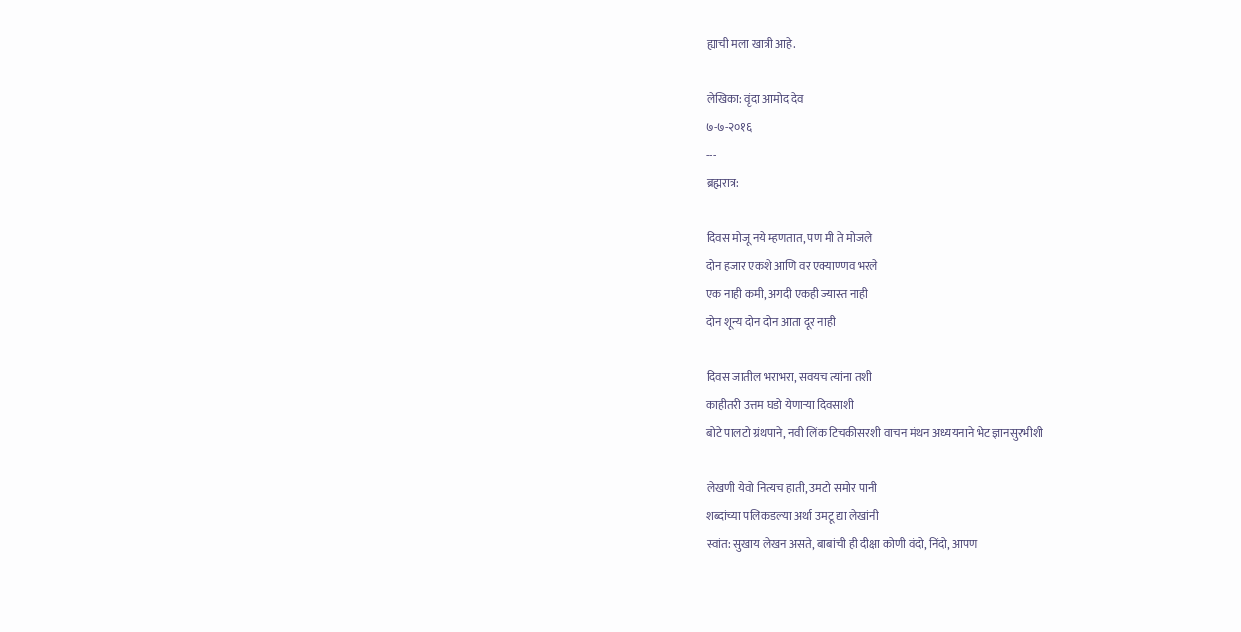ह्याची मला खात्री आहे.

लेखिका: वृंदा आमोद देव
७-७-२०१६
---
ब्रह्मरात्र:

दिवस मोजू नये म्हणतात, पण मी ते मोजले
दोन हजार एकशे आणि वर एक्याण्णव भरले
एक नाही कमी, अगदी एकही ज्यास्त नाही
दोन शून्य दोन दोन आता दूर नाही

दिवस जातील भराभरा, सवयच त्यांना तशी
काहीतरी उत्तम घडो येणाऱ्या दिवसाशी
बोटे पालटो ग्रंथपाने, नवी लिंक टिचकीसरशी वाचन मंथन अध्ययनाने भेट ज्ञानसुरभीशी

लेखणी येवो नित्यच हाती, उमटो समोर पानी
शब्दांच्या पलिकडल्या अर्था उमटू द्या लेखांनी
स्वांत: सुखाय लेखन असते, बाबांची ही दीक्षा कोणी वंदो, निंदो, आपण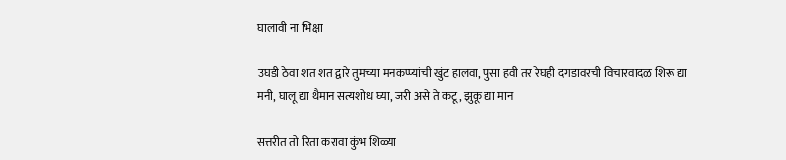घालावी ना भिक्षा

उघडी ठेवा शत शत द्वारे तुमच्या मनकप्प्यांची खुंट हालवा, पुसा हवी तर रेघही दगडावरची विचारवादळ शिरू द्या मनी, घालू द्या थैमान सत्यशोध घ्या, जरी असे ते कटू, झुकू द्या मान

सत्तरीत तो रिता करावा कुंभ शिळ्या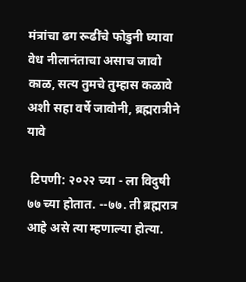मंत्रांचा ढग रूढींचे फोडुनी घ्यावा वेध नीलानंताचा असाच जावो काळ, सत्य तुमचे तुम्हास कळावे अशी सहा वर्षे जावोनी, ब्रह्मरात्रीने यावे

 टिपणी: २०२२ च्या - ला विदुषी ७७ च्या होतात. --७७. ती ब्रह्मरात्र आहे असे त्या म्हणाल्या होत्या.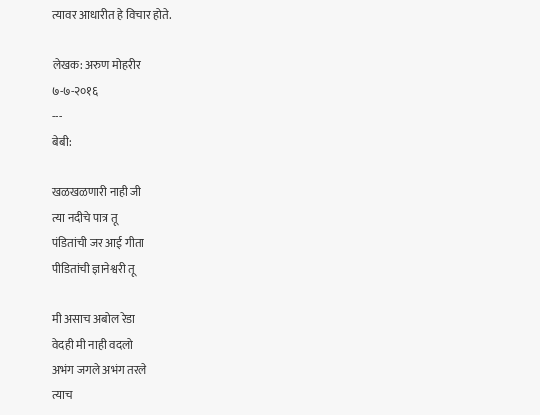त्यावर आधारीत हे विचार होते.

लेखक: अरुण मोहरीर
७-७-२०१६
---
बेबी:

खळखळणारी नाही जी
त्या नदीचे पात्र तू
पंडितांची जर आई गीता
पीडितांची ज्ञानेश्वरी तू

मी असाच अबोल रेडा
वेदही मी नाही वदलो
अभंग जगले अभंग तरले
त्याच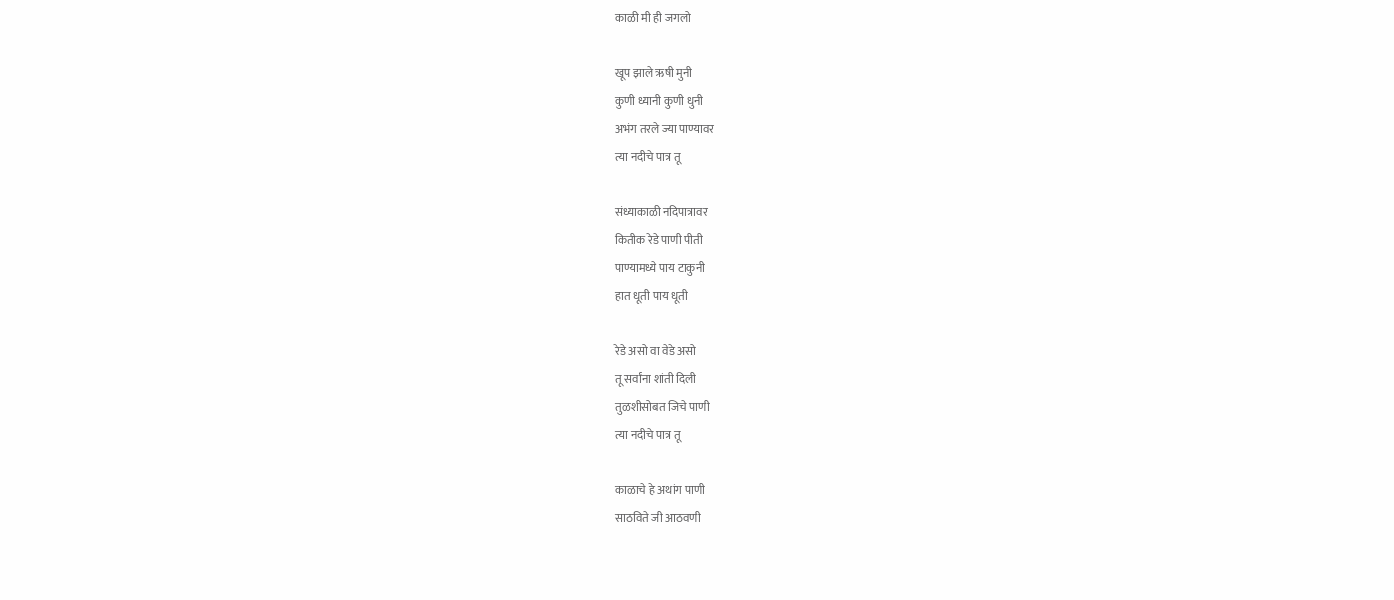काळी मी ही जगलो

खूप झाले ऋषी मुनी
कुणी ध्यानी कुणी धुनी
अभंग तरले ज्या पाण्यावर
त्या नदीचे पात्र तू

संध्याकाळी नदिपात्रावर
कितीक रेडे पाणी पीती
पाण्यामध्ये पाय टाकुनी
हात धूती पाय धूती

रेडे असो वा वेडे असो
तू सर्वांना शांती दिली
तुळशीसोबत जिचे पाणी
त्या नदीचे पात्र तू

काळाचे हे अथांग पाणी
साठविते जी आठवणी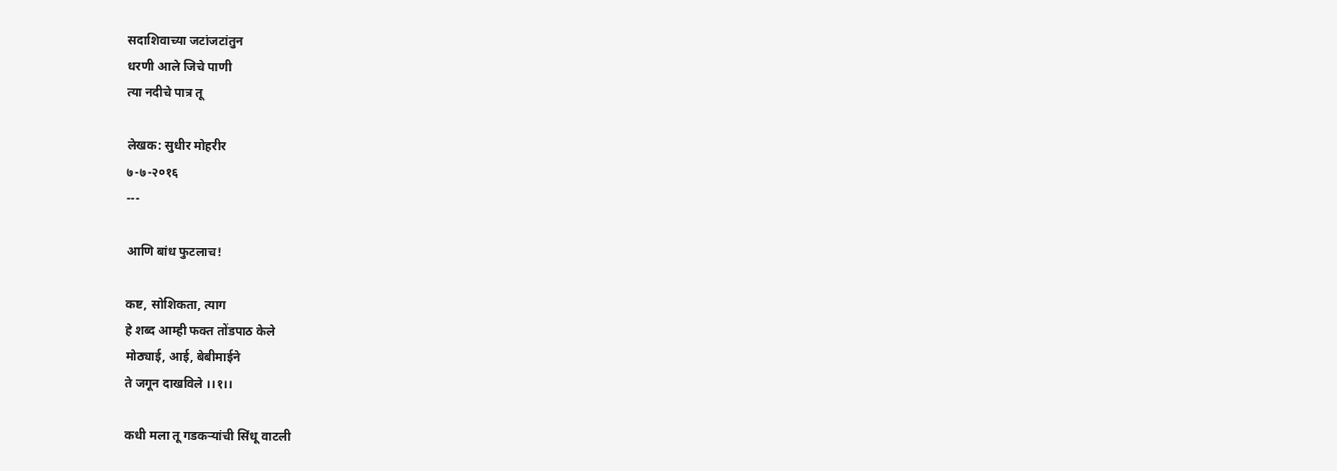सदाशिवाच्या जटांजटांतुन
धरणी आले जिचे पाणी
त्या नदीचे पात्र तू

लेखक: सुधीर मोहरीर
७-७-२०१६
---

आणि बांध फुटलाच!

कष्ट, सोशिकता, त्याग
हे शब्द आम्ही फक्त तोंडपाठ केले
मोठ्याई, आई, बेबीमाईने
ते जगून दाखविले ।।१।।

कधी मला तू गडकऱ्यांची सिंधू वाटली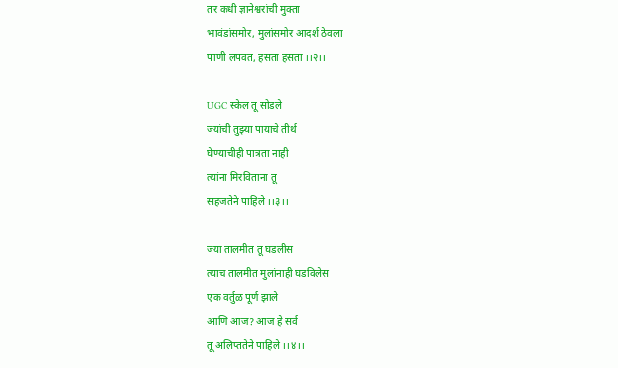तर कधी ज्ञानेश्वरांची मुक्ता
भावंडांसमोर, मुलांसमोर आदर्श ठेवला
पाणी लपवत, हसता हसता ।।२।।

UGC स्केल तू सोडले
ज्यांची तुझ्या पायाचे तीर्थ
घेण्याचीही पात्रता नाही
त्यांना मिरविताना तू
सहजतेने पाहिले ।।३।।

ज्या तालमीत तू घडलीस
त्याच तालमीत मुलांनाही घडविलेस
एक वर्तुळ पूर्ण झाले
आणि आज? आज हे सर्व
तू अलिप्ततेने पाहिले ।।४।।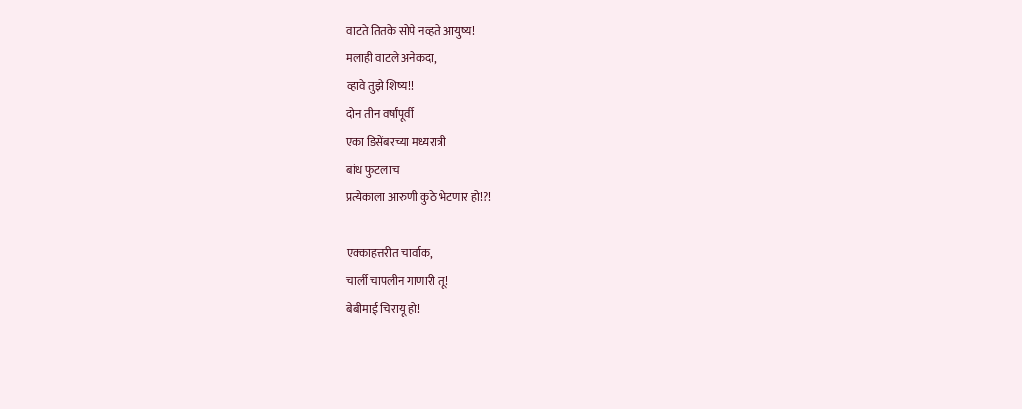वाटते तितके सोपे नव्हते आयुष्य!
मलाही वाटले अनेकदा,
व्हावे तुझे शिष्य!!
दोन तीन वर्षांपूर्वी
एका डिसेंबरच्या मध्यरात्री
बांध फुटलाच
प्रत्येकाला आरुणी कुठे भेटणार हो!?!

एक्काहत्तरीत चार्वाक,
चार्ली चापलीन गाणारी तू!
बेबीमाई चिरायू हो!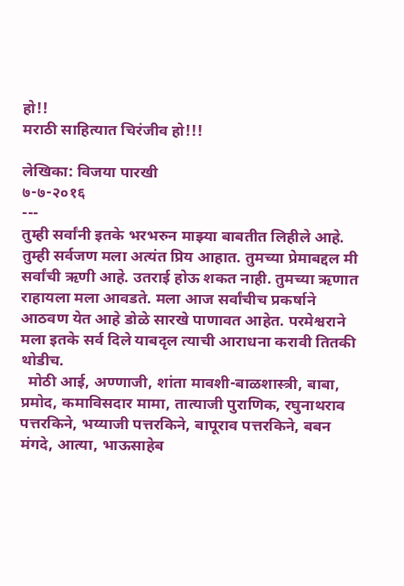हो!!
मराठी साहित्यात चिरंजीव हो!!!

लेखिका: विजया पारखी
७-७-२०१६
---
तुम्ही सर्वांनी इतके भरभरुन माझ्या बाबतीत लिहीले आहे. तुम्ही सर्वजण मला अत्यंत प्रिय आहात. तुमच्या प्रेमाबद्दल मी सर्वांची ऋणी आहे. उतराई होऊ शकत नाही. तुमच्या ऋणात राहायला मला आवडते. मला आज सर्वांचीच प्रकर्षाने आठवण येत आहे डोळे सारखे पाणावत आहेत. परमेश्वराने मला इतके सर्व दिले याबदृल त्याची आराधना करावी तितकी थोडीच.
  मोठी आई, अण्णाजी, शांता मावशी-बाळशास्त्री, बाबा, प्रमोद, कमाविसदार मामा, तात्याजी पुराणिक, रघुनाथराव पत्तरकिने, भय्याजी पत्तरकिने, बापूराव पत्तरकिने, बबन मंगदे, आत्या, भाऊसाहेब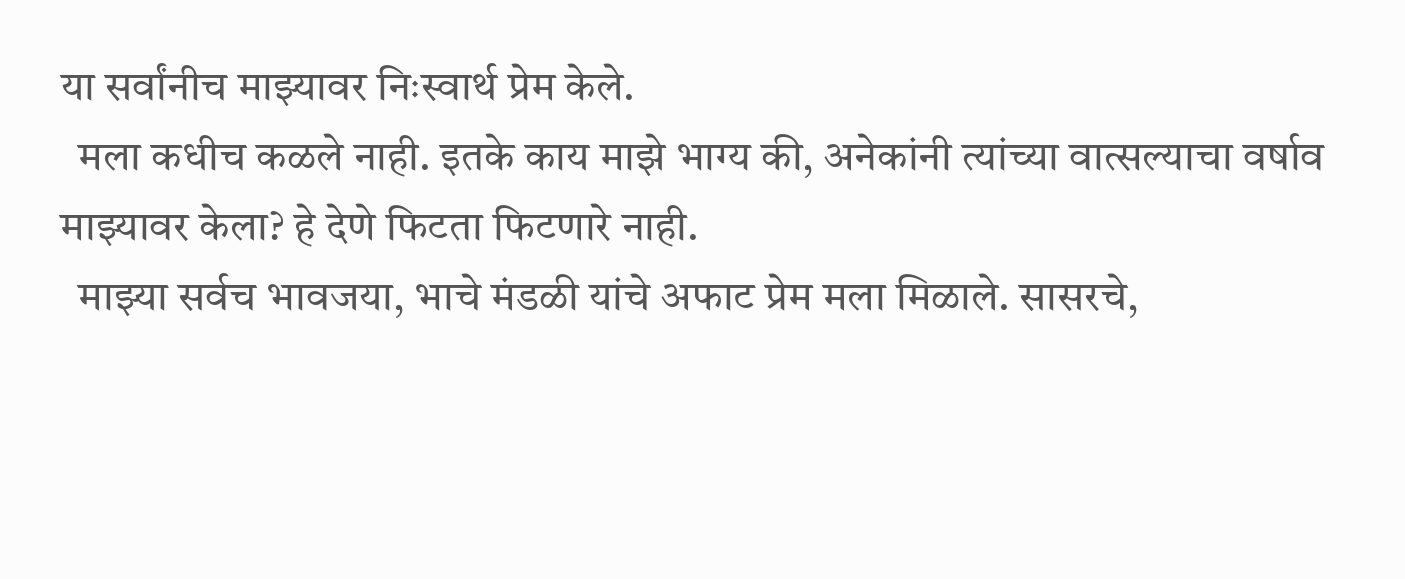या सर्वांनीच माझ्यावर निःस्वार्थ प्रेम केले.
  मला कधीच कळले नाही. इतके काय माझे भाग्य की, अनेकांनी त्यांच्या वात्सल्याचा वर्षाव माझ्यावर केला? हे देणे फिटता फिटणारे नाही.
  माझ्या सर्वच भावजया, भाचे मंडळी यांचे अफाट प्रेम मला मिळाले. सासरचे,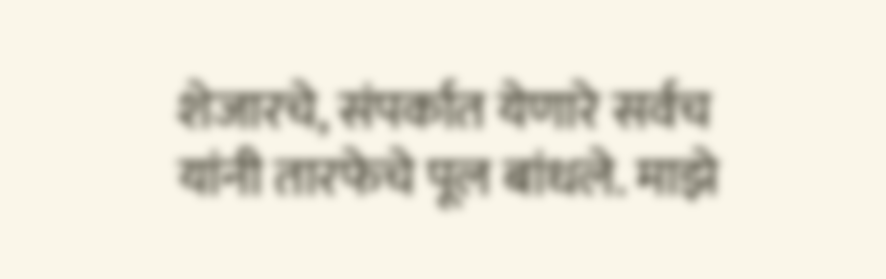शेजारचे, संपर्कात येणारे सर्वच यांनी तारफेचे पूल बांधले. माझे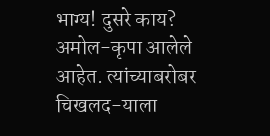भाग्य! दुसरे काय?
अमोल-कृपा आलेले आहेत. त्यांच्याबरोबर चिखलद-याला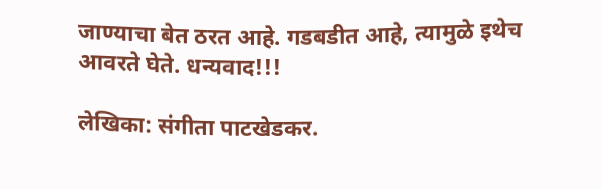जाण्याचा बेत ठरत आहे. गडबडीत आहे, त्यामुळे इथेच आवरते घेते. धन्यवाद!!!

लेखिका: संगीता पाटखेडकर.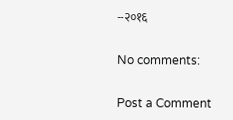--२०१६

No comments:

Post a Comment